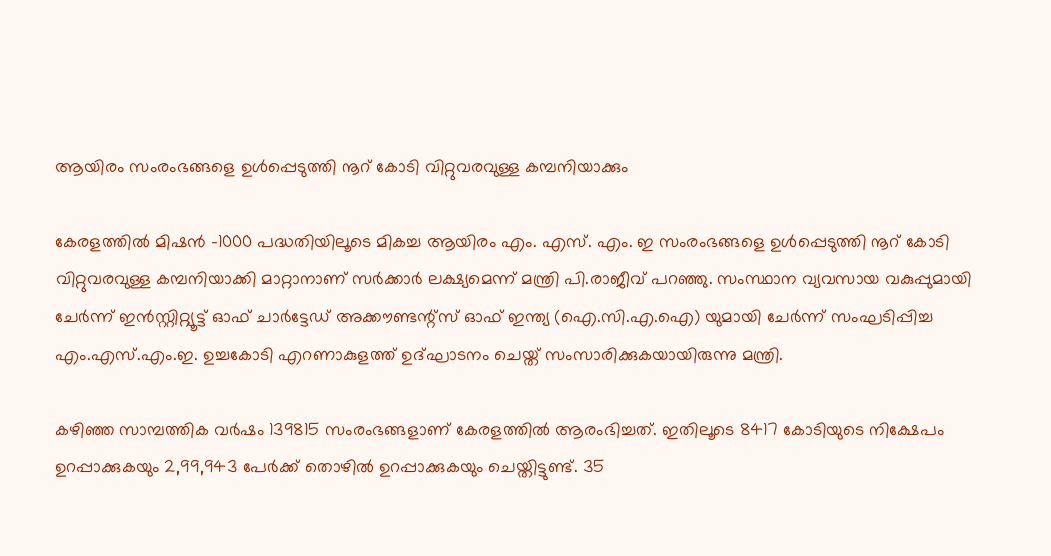ആയിരം സംരംഭങ്ങളെ ഉൾപ്പെടുത്തി നൂറ് കോടി വിറ്റുവരവുള്ള കമ്പനിയാക്കും

കേരളത്തിൽ മിഷൻ -1000 പദ്ധതിയിലൂടെ മികച്ച ആയിരം എം. എസ്. എം. ഇ സംരംഭങ്ങളെ ഉൾപ്പെടുത്തി നൂറ് കോടി വിറ്റുവരവുള്ള കമ്പനിയാക്കി മാറ്റാനാണ് സർക്കാർ ലക്ഷ്യമെന്ന് മന്ത്രി പി.രാജീവ് പറഞ്ഞു. സംസ്ഥാന വ്യവസായ വകുപ്പുമായി ചേർന്ന് ഇൻസ്റ്റിറ്റ്യൂട്ട് ഓഫ് ചാർട്ടേഡ്‌ അക്കൗണ്ടന്റ്‌സ് ഓഫ് ഇന്ത്യ (ഐ.സി.എ.ഐ) യുമായി ചേർന്ന് സംഘടിപ്പിച്ച എം.എസ്.എം.ഇ. ഉച്ചകോടി എറണാകുളത്ത്‌ ഉദ്ഘാടനം ചെയ്ത് സംസാരിക്കുകയായിരുന്നു മന്ത്രി.

കഴിഞ്ഞ സാമ്പത്തിക വർഷം 139815 സംരംഭങ്ങളാണ് കേരളത്തിൽ ആരംഭിച്ചത്. ഇതിലൂടെ 8417 കോടിയുടെ നിക്ഷേപം ഉറപ്പാക്കുകയും 2,99,943 പേർക്ക് തൊഴിൽ ഉറപ്പാക്കുകയും ചെയ്തിട്ടുണ്ട്. 35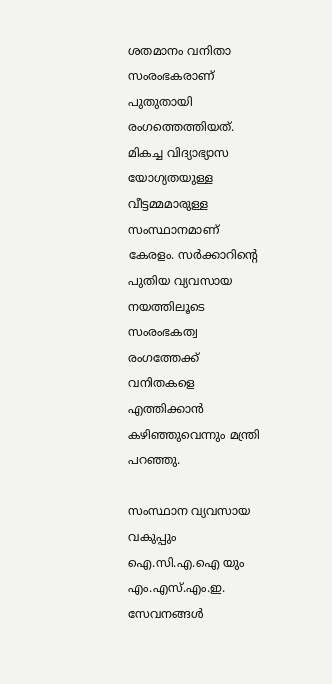ശതമാനം വനിതാ സംരംഭകരാണ് പുതുതായി രംഗത്തെത്തിയത്. മികച്ച വിദ്യാഭ്യാസ യോഗ്യതയുള്ള വീട്ടമ്മമാരുള്ള സംസ്ഥാനമാണ് കേരളം. സർക്കാറിന്റെ പുതിയ വ്യവസായ നയത്തിലൂടെ സംരംഭകത്വ രംഗത്തേക്ക് വനിതകളെ എത്തിക്കാൻ കഴിഞ്ഞുവെന്നും മന്ത്രി പറഞ്ഞു.

സംസ്ഥാന വ്യവസായ വകുപ്പും ഐ.സി.എ.ഐ യും എം.എസ്.എം.ഇ. സേവനങ്ങൾ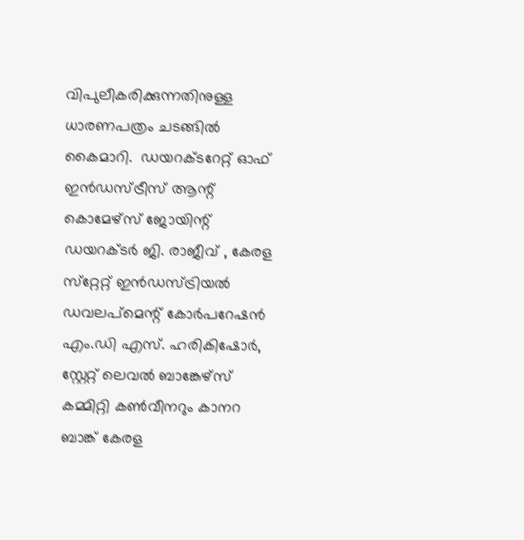വിപുലീകരിക്കുന്നതിനുള്ള ധാരണപത്രം ചടങ്ങിൽ കൈമാറി.  ഡയറക്ടറേറ്റ് ഓഫ് ഇന്‍ഡസ്ട്രീസ് ആന്റ് കൊമേഴ്‌സ് ജോയിന്റ് ഡയറക്ടര്‍ ജി. രാജീവ് , കേരള സ്‌റ്റേറ്റ് ഇന്‍ഡസ്ട്രിയല്‍ ഡവലപ്‌മെന്റ് കോര്‍പറേഷന്‍ എം.ഡി എസ്. ഹരികിഷോർ, സ്റ്റേറ്റ് ലെവല്‍ ബാങ്കേഴ്‌സ് കമ്മിറ്റി കണ്‍വീനറും കാനറ ബാങ്ക് കേരള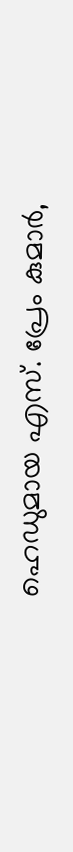ഹെഡുമായ എസ്. പ്രേം കുമാര്‍,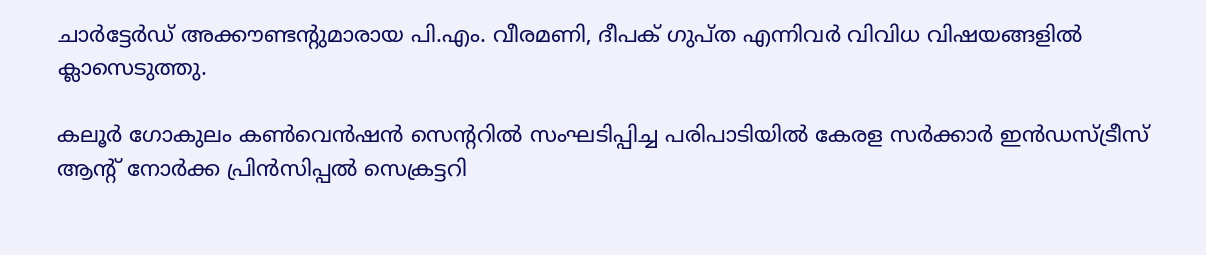ചാര്‍ട്ടേര്‍ഡ് അക്കൗണ്ടന്റുമാരായ പി.എം. വീരമണി, ദീപക് ഗുപ്ത എന്നിവർ വിവിധ വിഷയങ്ങളിൽ ക്ലാസെടുത്തു.

കലൂര്‍ ഗോകുലം കണ്‍വെന്‍ഷന്‍ സെന്ററില്‍ സംഘടിപ്പിച്ച പരിപാടിയിൽ കേരള സര്‍ക്കാര്‍ ഇന്‍ഡസ്ട്രീസ് ആന്റ് നോര്‍ക്ക പ്രിന്‍സിപ്പല്‍ സെക്രട്ടറി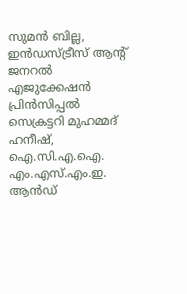സുമന്‍ ബില്ല, ഇന്‍ഡസ്ട്രീസ് ആന്റ് ജനറല്‍ എജുക്കേഷന്‍ പ്രിന്‍സിപ്പല്‍ സെക്രട്ടറി മുഹമ്മദ് ഹനീഷ്, ഐ.സി.എ.ഐ. എം.എസ്.എം.ഇ. ആൻഡ്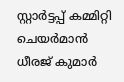സ്റ്റാർട്ടപ്പ് കമ്മിറ്റി ചെയർമാൻ ധീരജ് കുമാർ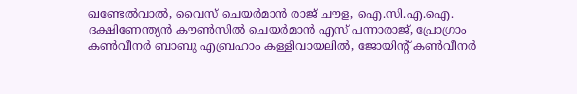ഖണ്ടേൽവാൽ, വൈസ് ചെയർമാൻ രാജ് ചൗള, ഐ.സി.എ.ഐ. ദക്ഷിണേന്ത്യൻ കൗൺസിൽ ചെയര്‍മാന്‍ എസ് പന്നാരാജ്, പ്രോഗ്രാം കൺവീനർ ബാബു എബ്രഹാം കള്ളിവായലിൽ, ജോയിൻ്റ് കൺവീനർ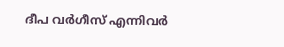ദീപ വർഗീസ് എന്നിവർ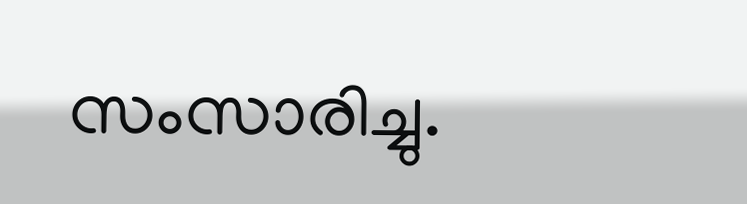സംസാരിച്ചു.